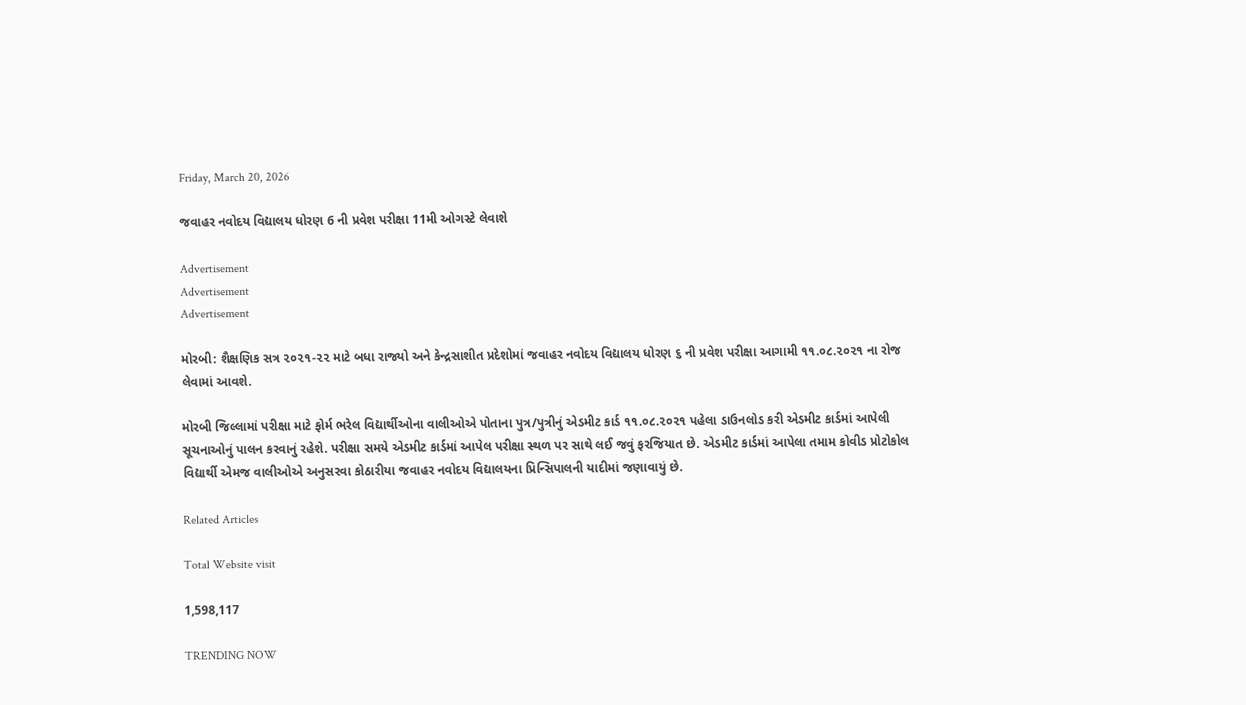Friday, March 20, 2026

જવાહર નવોદય વિદ્યાલય ધોરણ 6 ની પ્રવેશ પરીક્ષા 11મી ઓગસ્ટે લેવાશે

Advertisement
Advertisement
Advertisement

મોરબી: શૈક્ષણિક સત્ર ૨૦૨૧-૨૨ માટે બધા રાજ્યો અને કેન્દ્રસાશીત પ્રદેશોમાં જવાહર નવોદય વિદ્યાલય ધોરણ ૬ ની પ્રવેશ પરીક્ષા આગામી ૧૧.૦૮.૨૦૨૧ ના રોજ લેવામાં આવશે.

મોરબી જિલ્લામાં પરીક્ષા માટે ફોર્મ ભરેલ વિદ્યાર્થીઓના વાલીઓએ પોતાના પુત્ર/પુત્રીનું એડમીટ કાર્ડ ૧૧.૦૮.૨૦૨૧ પહેલા ડાઉનલોડ કરી એડમીટ કાર્ડમાં આપેલી સૂચનાઓનું પાલન કરવાનું રહેશે. પરીક્ષા સમયે એડમીટ કાર્ડમાં આપેલ પરીક્ષા સ્થળ પર સાથે લઈ જવું ફરજિયાત છે. એડમીટ કાર્ડમાં આપેલા તમામ કોવીડ પ્રોટોકોલ વિદ્યાર્થી એમજ વાલીઓએ અનુસરવા કોઠારીયા જવાહર નવોદય વિદ્યાલયના પ્રિન્સિપાલની યાદીમાં જણાવાયું છે.

Related Articles

Total Website visit

1,598,117

TRENDING NOW